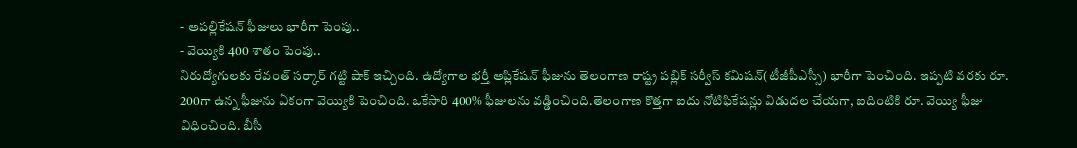- అపల్లికేషన్ ఫీజులు భారీగా పెంపు..
- వెయ్యికి 400 శాతం పెంపు..
నిరుద్యోగులకు రేవంత్ సర్కార్ గట్టి షాక్ ఇచ్చింది. ఉద్యోగాల భర్తీ అప్లికేషన్ ఫీజును తెలంగాణ రాష్ట్ర పబ్లిక్ సర్వీస్ కమిషన్(టీజీపీఎస్సీ) భారీగా పెంచింది. ఇప్పటి వరకు రూ. 200గా ఉన్న ఫీజును ఏకంగా వెయ్యికి పెంచింది. ఒకేసారి 400% ఫీజులను వడ్డించింది.తెలంగాణ కొత్తగా ఐదు నోటిఫికేషన్లు విడుదల చేయగా, ఐదింటికి రూ. వెయ్యి ఫీజు విధించింది. బీసీ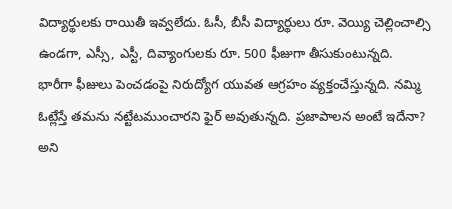విద్యార్థులకు రాయితీ ఇవ్వలేదు. ఓసీ, బీసీ విద్యార్థులు రూ. వెయ్యి చెల్లించాల్సి ఉండగా, ఎస్సీ, ఎస్టీ, దివ్యాంగులకు రూ. 500 ఫీజుగా తీసుకుంటున్నది.
భారీగా ఫీజులు పెంచడంపై నిరుద్యోగ యువత ఆగ్రహం వ్యక్తంచేస్తున్నది. నమ్మి ఓట్లేస్తే తమను నట్టేటముంచారని ఫైర్ అవుతున్నది. ప్రజాపాలన అంటే ఇదేనా? అని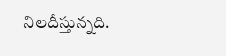నిలదీస్తున్నది.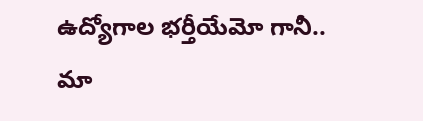ఉద్యోగాల భర్తీయేమో గానీ.. మా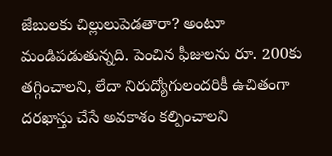జేబులకు చిల్లులుపెడతారా? అంటూ మండిపడుతున్నది. పెంచిన ఫీజులను రూ. 200కు తగ్గించాలని, లేదా నిరుద్యోగులందరికీ ఉచితంగా దరఖాస్తు చేసే అవకాశం కల్పించాలని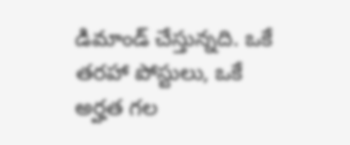డిమాండ్ చేస్తున్నది. ఒకే తరహా పోస్టులు, ఒకే అర్హత గల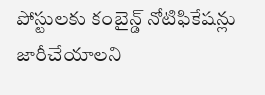పోస్టులకు కంబైన్డ్ నోటిఫికేషన్లు జారీచేయాలని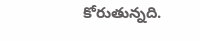కోరుతున్నది.